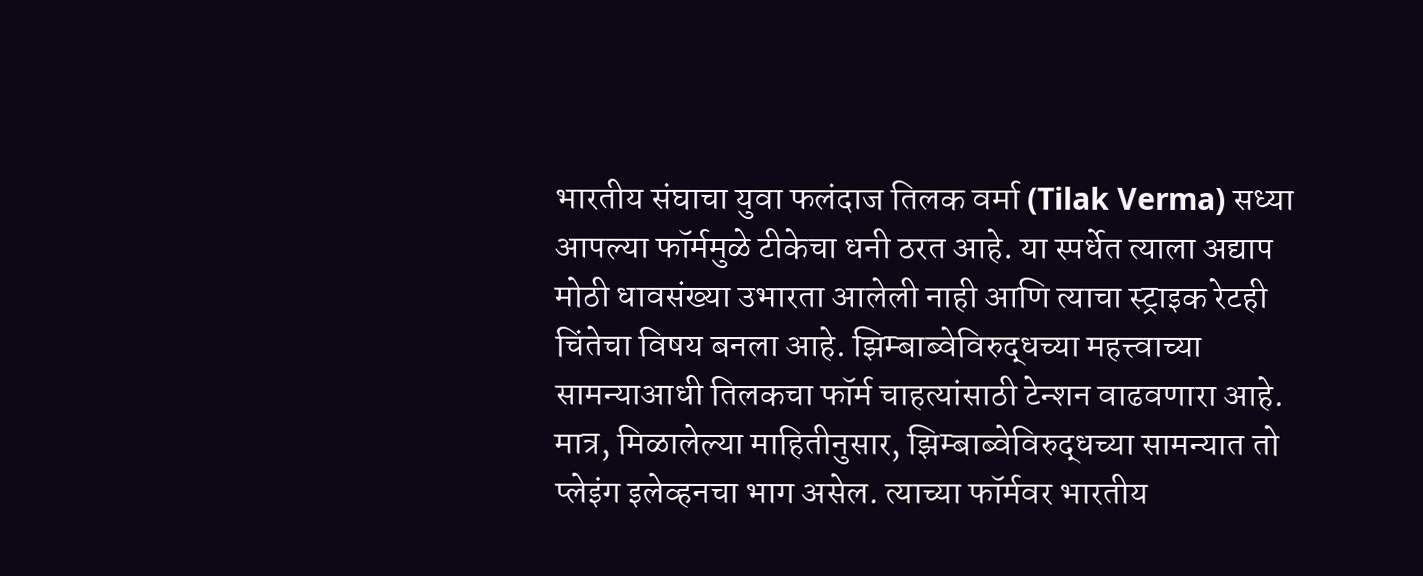भारतीय संघाचा युवा फलंदाज तिलक वर्मा (Tilak Verma) सध्या आपल्या फॉर्ममुळे टीकेचा धनी ठरत आहे. या स्पर्धेत त्याला अद्याप मोठी धावसंख्या उभारता आलेली नाही आणि त्याचा स्ट्राइक रेटही चिंतेचा विषय बनला आहे. झिम्बाब्वेविरुद्धच्या महत्त्वाच्या सामन्याआधी तिलकचा फॉर्म चाहत्यांसाठी टेन्शन वाढवणारा आहे. मात्र, मिळालेल्या माहितीनुसार, झिम्बाब्वेविरुद्धच्या सामन्यात तो प्लेइंग इलेव्हनचा भाग असेल. त्याच्या फॉर्मवर भारतीय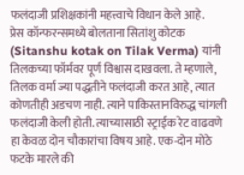फलंदाजी प्रशिक्षकांनी महत्त्वाचे विधान केले आहे.
प्रेस कॉन्फरन्समध्ये बोलताना सितांशु कोटक (Sitanshu kotak on Tilak Verma) यांनी तिलकच्या फॉर्मवर पूर्ण विश्वास दाखवला. ते म्हणाले, तिलक वर्मा ज्या पद्धतीने फलंदाजी करत आहे, त्यात कोणतीही अडचण नाही. त्याने पाकिस्तानविरुद्ध चांगली फलंदाजी केली होती. त्याच्यासाठी स्ट्राईक रेट वाढवणे हा केवळ दोन चौकारांचा विषय आहे. एक-दोन मोठे फटके मारले की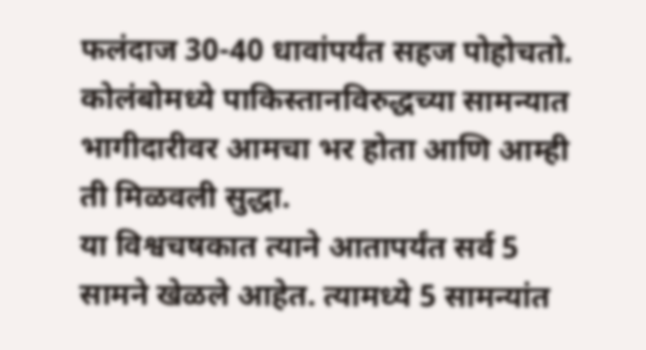फलंदाज 30-40 धावांपर्यंत सहज पोहोचतो. कोलंबोमध्ये पाकिस्तानविरुद्धच्या सामन्यात भागीदारीवर आमचा भर होता आणि आम्ही ती मिळवली सुद्धा.
या विश्वचषकात त्याने आतापर्यंत सर्व 5 सामने खेळले आहेत. त्यामध्ये 5 सामन्यांत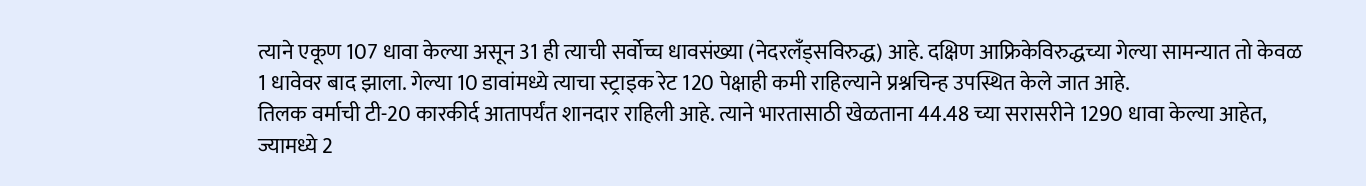त्याने एकूण 107 धावा केल्या असून 31 ही त्याची सर्वोच्च धावसंख्या (नेदरलँड्सविरुद्ध) आहे. दक्षिण आफ्रिकेविरुद्धच्या गेल्या सामन्यात तो केवळ 1 धावेवर बाद झाला. गेल्या 10 डावांमध्ये त्याचा स्ट्राइक रेट 120 पेक्षाही कमी राहिल्याने प्रश्नचिन्ह उपस्थित केले जात आहे.
तिलक वर्माची टी-20 कारकीर्द आतापर्यंत शानदार राहिली आहे. त्याने भारतासाठी खेळताना 44.48 च्या सरासरीने 1290 धावा केल्या आहेत, ज्यामध्ये 2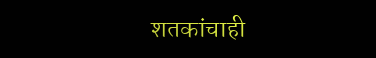शतकांचाही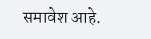समावेश आहे.